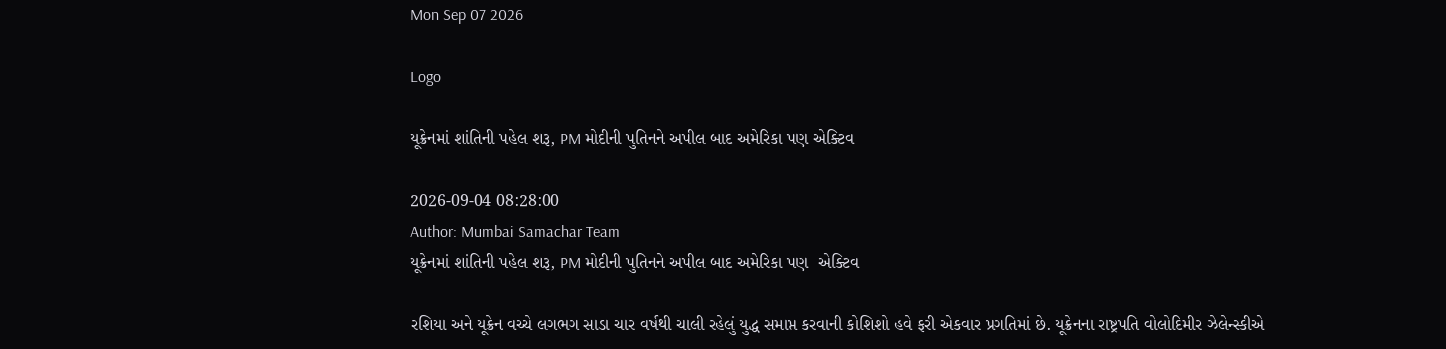Mon Sep 07 2026

Logo

યૂક્રેનમાં શાંતિની પહેલ શરૂ, PM મોદીની પુતિનને અપીલ બાદ અમેરિકા પણ એક્ટિવ

2026-09-04 08:28:00
Author: Mumbai Samachar Team
યૂક્રેનમાં શાંતિની પહેલ શરૂ, PM મોદીની પુતિનને અપીલ બાદ અમેરિકા પણ  એક્ટિવ

રશિયા અને યૂક્રેન વચ્ચે લગભગ સાડા ચાર વર્ષથી ચાલી રહેલું યુદ્ધ સમાપ્ત કરવાની કોશિશો હવે ફરી એકવાર પ્રગતિમાં છે. યૂક્રેનના રાષ્ટ્રપતિ વોલોદિમીર ઝેલેન્સ્કીએ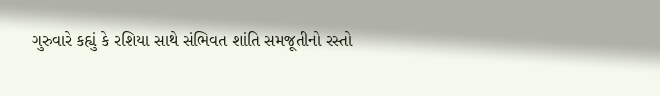ગુરુવારે કહ્યું કે રશિયા સાથે સંભિવત શાંતિ સમજૂતીનો રસ્તો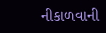નીકાળવાની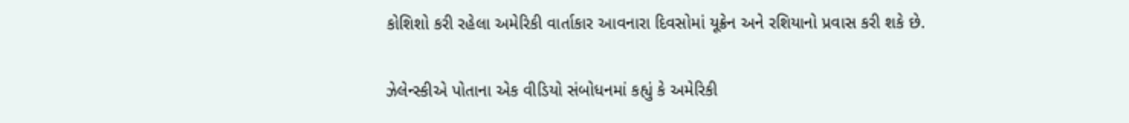કોશિશો કરી રહેલા અમેરિકી વાર્તાકાર આવનારા દિવસોમાં યૂક્રેન અને રશિયાનો પ્રવાસ કરી શકે છે.

ઝેલેન્સ્કીએ પોતાના એક વીડિયો સંબોધનમાં કહ્યું કે અમેરિકી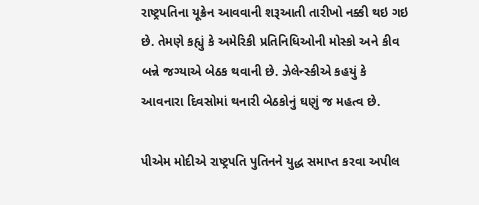રાષ્ટ્રપતિના યૂક્રેન આવવાની શરૂઆતી તારીખો નક્કી થઇ ગઇ છે. તેમણે કહ્યું કે અમેરિકી પ્રતિનિધિઓની મોસ્કો અને કીવ બન્ને જગ્યાએ બેઠક થવાની છે. ઝેલેન્સ્કીએ કહયું કે આવનારા દિવસોમાં થનારી બેઠકોનું ઘણું જ મહત્વ છે.

પીએમ મોદીએ રાષ્ટ્રપતિ પુતિનને યુદ્ધ સમાપ્ત કરવા અપીલ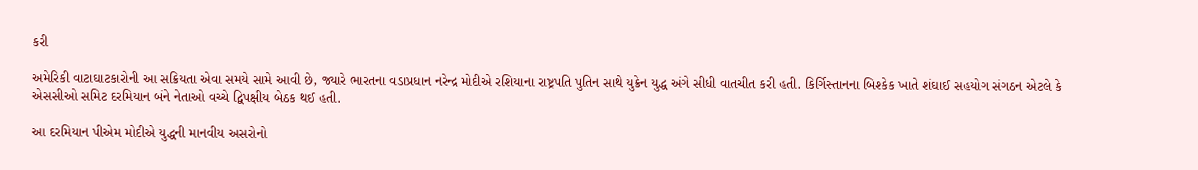કરી

અમેરિકી વાટાઘાટકારોની આ સક્રિયતા એવા સમયે સામે આવી છે, જ્યારે ભારતના વડાપ્રધાન નરેન્દ્ર મોદીએ રશિયાના રાષ્ટ્રપતિ પુતિન સાથે યુક્રેન યુદ્ધ અંગે સીધી વાતચીત કરી હતી. કિર્ગિસ્તાનના બિશ્કેક ખાતે શંઘાઈ સહયોગ સંગઠન એટલે કે એસસીઓ સમિટ દરમિયાન બંને નેતાઓ વચ્ચે દ્વિપક્ષીય બેઠક થઈ હતી.

આ દરમિયાન પીએમ મોદીએ યુદ્ધની માનવીય અસરોનો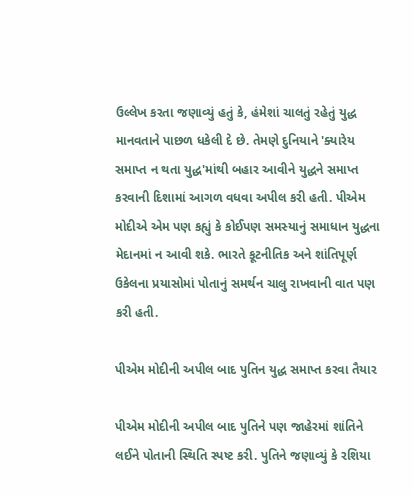ઉલ્લેખ કરતા જણાવ્યું હતું કે, હંમેશાં ચાલતું રહેતું યુદ્ધ માનવતાને પાછળ ધકેલી દે છે. તેમણે દુનિયાને 'ક્યારેય સમાપ્ત ન થતા યુદ્ધ'માંથી બહાર આવીને યુદ્ધને સમાપ્ત કરવાની દિશામાં આગળ વધવા અપીલ કરી હતી. પીએમ મોદીએ એમ પણ કહ્યું કે કોઈપણ સમસ્યાનું સમાધાન યુદ્ધના મેદાનમાં ન આવી શકે. ભારતે કૂટનીતિક અને શાંતિપૂર્ણ ઉકેલના પ્રયાસોમાં પોતાનું સમર્થન ચાલુ રાખવાની વાત પણ કરી હતી.

પીએમ મોદીની અપીલ બાદ પુતિન યુદ્ધ સમાપ્ત કરવા તૈયાર

પીએમ મોદીની અપીલ બાદ પુતિને પણ જાહેરમાં શાંતિને લઈને પોતાની સ્થિતિ સ્પષ્ટ કરી. પુતિને જણાવ્યું કે રશિયા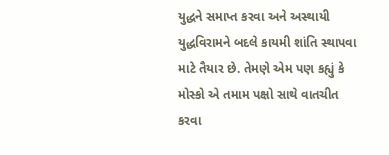યુદ્ધને સમાપ્ત કરવા અને અસ્થાયી યુદ્ધવિરામને બદલે કાયમી શાંતિ સ્થાપવા માટે તૈયાર છે. તેમણે એમ પણ કહ્યું કે મોસ્કો એ તમામ પક્ષો સાથે વાતચીત કરવા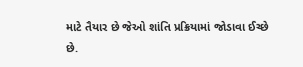માટે તૈયાર છે જેઓ શાંતિ પ્રક્રિયામાં જોડાવા ઈચ્છે છે.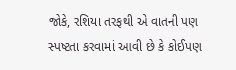જોકે, રશિયા તરફથી એ વાતની પણ સ્પષ્ટતા કરવામાં આવી છે કે કોઈપણ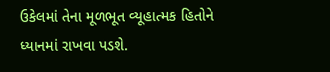ઉકેલમાં તેના મૂળભૂત વ્યૂહાત્મક હિતોને ધ્યાનમાં રાખવા પડશે.